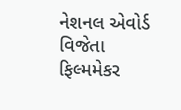નેશનલ એવોર્ડ વિજેતા ફિલ્મમેકર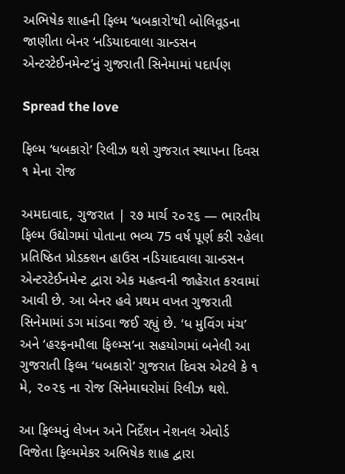અભિષેક શાહની ફિલ્મ ‘ધબકારો’થી બોલિવૂડના જાણીતા બેનર ‘નડિયાદવાલા ગ્રાન્ડસન એન્ટરટેઈનમેન્ટ’નું ગુજરાતી સિનેમામાં પદાર્પણ

Spread the love

ફિલ્મ ‘ધબકારો’ રિલીઝ થશે ગુજરાત સ્થાપના દિવસ ૧ મેના રોજ

અમદાવાદ, ગુજરાત | ૨૭ માર્ચ ૨૦૨૬ — ભારતીય ફિલ્મ ઉદ્યોગમાં પોતાના ભવ્ય 75 વર્ષ પૂર્ણ કરી રહેલા પ્રતિષ્ઠિત પ્રોડક્શન હાઉસ નડિયાદવાલા ગ્રાન્ડસન એન્ટરટેઈનમેન્ટ દ્વારા એક મહત્વની જાહેરાત કરવામાં આવી છે. આ બેનર હવે પ્રથમ વખત ગુજરાતી સિનેમામાં ડગ માંડવા જઈ રહ્યું છે. ‘ધ મુવિંગ મંચ’ અને ‘હરફનમૌલા ફિલ્મ્સ’ના સહયોગમાં બનેલી આ ગુજરાતી ફિલ્મ ‘ધબકારો’ ગુજરાત દિવસ એટલે કે ૧ મે, ૨૦૨૬ ના રોજ સિનેમાઘરોમાં રિલીઝ થશે.

આ ફિલ્મનું લેખન અને નિર્દેશન નેશનલ એવોર્ડ વિજેતા ફિલ્મમેકર અભિષેક શાહ દ્વારા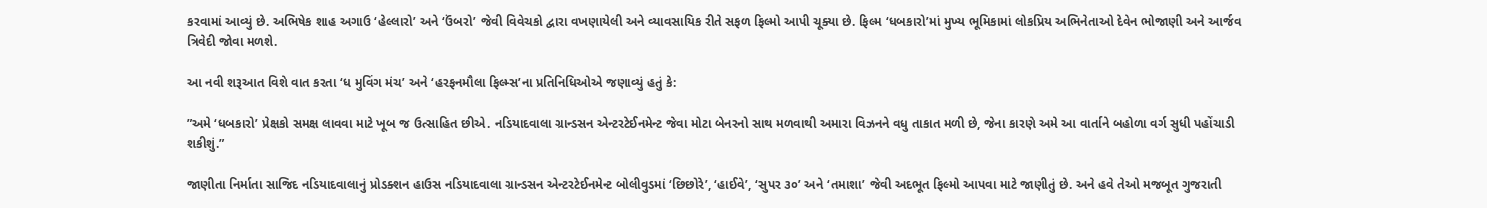કરવામાં આવ્યું છે. અભિષેક શાહ અગાઉ ‘હેલ્લારો’ અને ‘ઉંબરો’ જેવી વિવેચકો દ્વારા વખણાયેલી અને વ્યાવસાયિક રીતે સફળ ફિલ્મો આપી ચૂક્યા છે. ફિલ્મ ‘ધબકારો’માં મુખ્ય ભૂમિકામાં લોકપ્રિય અભિનેતાઓ દેવેન ભોજાણી અને આર્જવ ત્રિવેદી જોવા મળશે.

આ નવી શરૂઆત વિશે વાત કરતા ‘ધ મુવિંગ મંચ’ અને ‘હરફનમૌલા ફિલ્મ્સ’ના પ્રતિનિધિઓએ જણાવ્યું હતું કે:

”અમે ‘ધબકારો’ પ્રેક્ષકો સમક્ષ લાવવા માટે ખૂબ જ ઉત્સાહિત છીએ. નડિયાદવાલા ગ્રાન્ડસન એન્ટરટેઈનમેન્ટ જેવા મોટા બેનરનો સાથ મળવાથી અમારા વિઝનને વધુ તાકાત મળી છે, જેના કારણે અમે આ વાર્તાને બહોળા વર્ગ સુધી પહોંચાડી શકીશું.”

જાણીતા નિર્માતા સાજિદ નડિયાદવાલાનું પ્રોડક્શન હાઉસ નડિયાદવાલા ગ્રાન્ડસન એન્ટરટેઈનમેન્ટ બોલીવુડમાં ‘છિછોરે’, ‘હાઈવે’, ‘સુપર ૩૦’ અને ‘તમાશા’ જેવી અદભૂત ફિલ્મો આપવા માટે જાણીતું છે. અને હવે તેઓ મજબૂત ગુજરાતી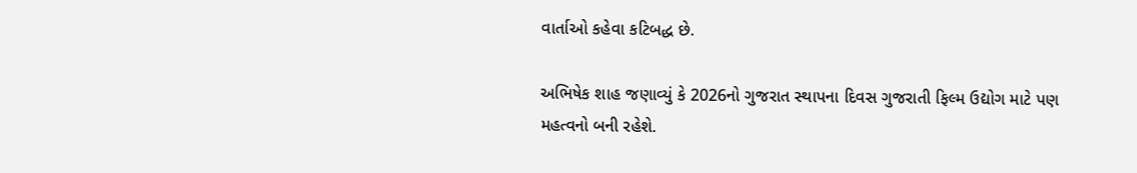વાર્તાઓ કહેવા કટિબદ્ધ છે.

અભિષેક શાહ જણાવ્યું કે 2026નો ગુજરાત સ્થાપના દિવસ ગુજરાતી ફિલ્મ ઉદ્યોગ માટે પણ મહત્વનો બની રહેશે.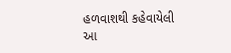હળવાશથી કહેવાયેલી આ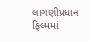લાગણીપ્રધાન ફિલ્મમાં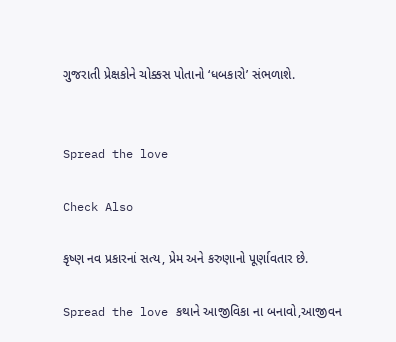ગુજરાતી પ્રેક્ષકોને ચોક્કસ પોતાનો ‘ધબકારો’ સંભળાશે.


Spread the love

Check Also

કૃષ્ણ નવ પ્રકારનાં સત્ય, પ્રેમ અને કરુણાનો પૂર્ણાવતાર છે.

Spread the love કથાને આજીવિકા ના બનાવો,આજીવન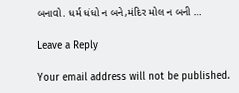બનાવો. ધર્મ ધંધો ન બને,મંદિર મોલ ન બની …

Leave a Reply

Your email address will not be published.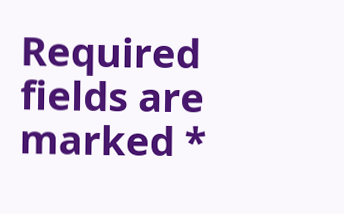Required fields are marked *